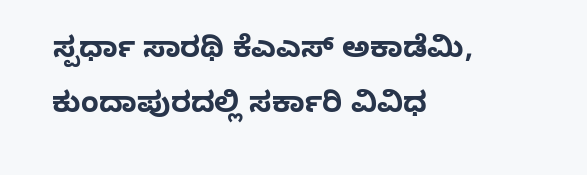ಸ್ಪರ್ಧಾ ಸಾರಥಿ ಕೆಎಎಸ್ ಅಕಾಡೆಮಿ, ಕುಂದಾಪುರದಲ್ಲಿ ಸರ್ಕಾರಿ ವಿವಿಧ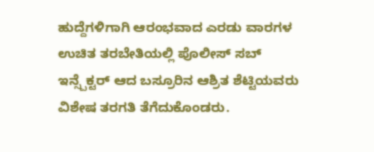ಹುದ್ದೆಗಳಿಗಾಗಿ ಆರಂಭವಾದ ಎರಡು ವಾರಗಳ ಉಚಿತ ತರಬೇತಿಯಲ್ಲಿ ಪೊಲೀಸ್ ಸಬ್ ಇನ್ಸ್ಪೆಕ್ಟರ್ ಆದ ಬಸ್ರೂರಿನ ಆಶ್ರಿತ ಶೆಟ್ಟಿಯವರು ವಿಶೇಷ ತರಗತಿ ತೆಗೆದುಕೊಂಡರು.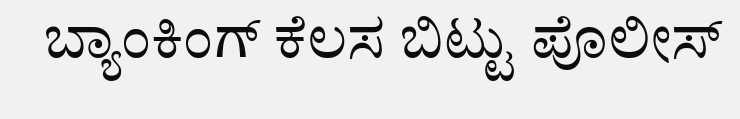ಬ್ಯಾಂಕಿಂಗ್ ಕೆಲಸ ಬಿಟ್ಟು ಪೊಲೀಸ್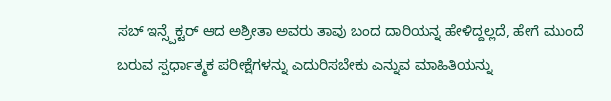ಸಬ್ ಇನ್ಸ್ಪೆಕ್ಟರ್ ಆದ ಅಶ್ರೀತಾ ಅವರು ತಾವು ಬಂದ ದಾರಿಯನ್ನ ಹೇಳಿದ್ದಲ್ಲದೆ, ಹೇಗೆ ಮುಂದೆ ಬರುವ ಸ್ಪರ್ಧಾತ್ಮಕ ಪರೀಕ್ಷೆಗಳನ್ನು ಎದುರಿಸಬೇಕು ಎನ್ನುವ ಮಾಹಿತಿಯನ್ನು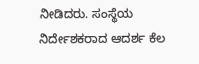ನೀಡಿದರು. ಸಂಸ್ಥೆಯ ನಿರ್ದೇಶಕರಾದ ಆದರ್ಶ ಕೆಲ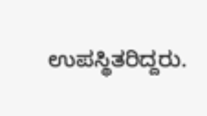ಉಪಸ್ಥಿತರಿದ್ದರು.